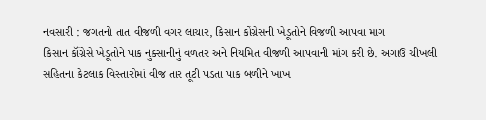નવસારી : જગતનો તાત વીજળી વગર લાચાર, કિસાન કોંગ્રેસની ખેડૂતોને વિજળી આપવા માગ
કિસાન કૉંગ્રેસે ખેડૂતોને પાક નુક્સાનીનું વળતર અને નિયમિત વીજળી આપવાની માંગ કરી છે. અગાઉ ચીખલી સહિતના કેટલાક વિસ્તારોમાં વીજ તાર તૂટી પડતા પાક બળીને ખાખ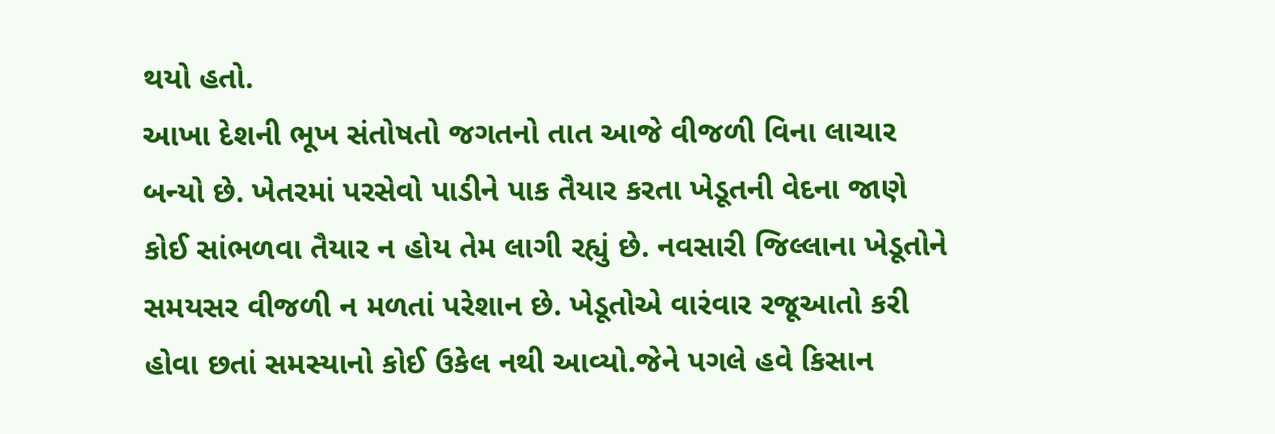થયો હતો.
આખા દેશની ભૂખ સંતોષતો જગતનો તાત આજે વીજળી વિના લાચાર બન્યો છે. ખેતરમાં પરસેવો પાડીને પાક તૈયાર કરતા ખેડૂતની વેદના જાણે કોઈ સાંભળવા તૈયાર ન હોય તેમ લાગી રહ્યું છે. નવસારી જિલ્લાના ખેડૂતોને સમયસર વીજળી ન મળતાં પરેશાન છે. ખેડૂતોએ વારંવાર રજૂઆતો કરી હોવા છતાં સમસ્યાનો કોઈ ઉકેલ નથી આવ્યો.જેને પગલે હવે કિસાન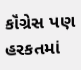કૉંગ્રેસ પણ હરકતમાં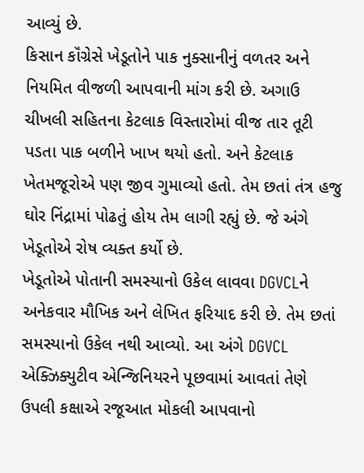આવ્યું છે.
કિસાન કૉંગ્રેસે ખેડૂતોને પાક નુક્સાનીનું વળતર અને નિયમિત વીજળી આપવાની માંગ કરી છે. અગાઉ ચીખલી સહિતના કેટલાક વિસ્તારોમાં વીજ તાર તૂટી પડતા પાક બળીને ખાખ થયો હતો. અને કેટલાક ખેતમજૂરોએ પણ જીવ ગુમાવ્યો હતો. તેમ છતાં તંત્ર હજુ ઘોર નિંદ્રામાં પોઢતું હોય તેમ લાગી રહ્યું છે. જે અંગે ખેડૂતોએ રોષ વ્યક્ત કર્યો છે.
ખેડૂતોએ પોતાની સમસ્યાનો ઉકેલ લાવવા DGVCLને અનેકવાર મૌખિક અને લેખિત ફરિયાદ કરી છે. તેમ છતાં સમસ્યાનો ઉકેલ નથી આવ્યો. આ અંગે DGVCL એક્ઝિક્યુટીવ એન્જિનિયરને પૂછવામાં આવતાં તેણે ઉપલી કક્ષાએ રજૂઆત મોકલી આપવાનો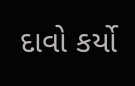દાવો કર્યો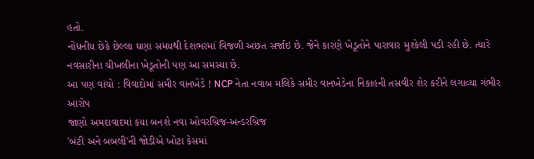હતો.
નોંધનીય છેકે છેલ્લા ઘણા સમયથી દેશભરમાં વિજળી અછત સર્જાઇ છે. જેને કારણે ખેડૂતોને પારાવાર મુશ્કેલી પડી રહી છે. ત્યારે નવસારીના ચીખલીના ખેડૂતોની પણ આ સમસ્યા છે.
આ પણ વાંચો : વિવાદોમાં સમીર વાનખેડે ! NCP નેતા નવાબ મલિકે સમીર વાનખેડેના નિકાહની તસવીર શેર કરીને લગાવ્યા ગંભીર આરોપ
જાણો અમદાવાદમાં કયા બનશે નવા ઓવરબ્રિજ-અન્ડરબ્રિજ
'બંટી અને બબલી'ની જોડીએ ખોટા કેસમાં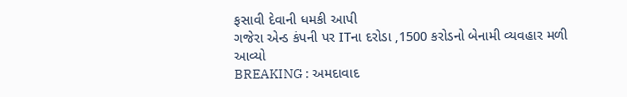ફસાવી દેવાની ધમકી આપી
ગજેરા એન્ડ કંપની પર ITના દરોડા ,1500 કરોડનો બેનામી વ્યવહાર મળી આવ્યો
BREAKING : અમદાવાદ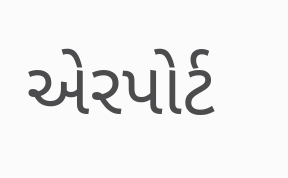એરપોર્ટ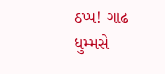ઠપ્પ! ગાઢ ધુમ્મસે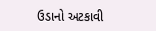ઉડાનો અટકાવી